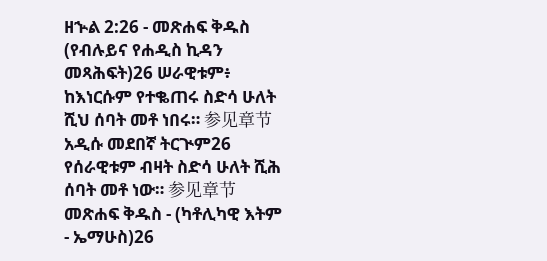ዘኍል 2:26 - መጽሐፍ ቅዱስ (የብሉይና የሐዲስ ኪዳን መጻሕፍት)26 ሠራዊቱም፥ ከእነርሱም የተቈጠሩ ስድሳ ሁለት ሺህ ሰባት መቶ ነበሩ። 参见章节አዲሱ መደበኛ ትርጒም26 የሰራዊቱም ብዛት ስድሳ ሁለት ሺሕ ሰባት መቶ ነው። 参见章节መጽሐፍ ቅዱስ - (ካቶሊካዊ እትም - ኤማሁስ)26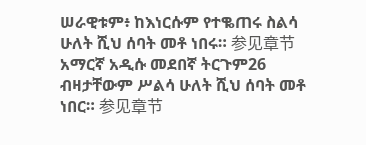ሠራዊቱም፥ ከእነርሱም የተቈጠሩ ስልሳ ሁለት ሺህ ሰባት መቶ ነበሩ። 参见章节አማርኛ አዲሱ መደበኛ ትርጉም26 ብዛታቸውም ሥልሳ ሁለት ሺህ ሰባት መቶ ነበር። 参见章节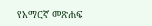የአማርኛ መጽሐፍ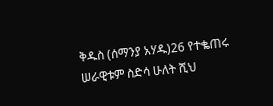ቅዱስ (ሰማንያ አሃዱ)26 የተቈጠሩ ሠራዊቱም ስድሳ ሁለት ሺህ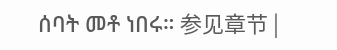ሰባት መቶ ነበሩ። 参见章节 |